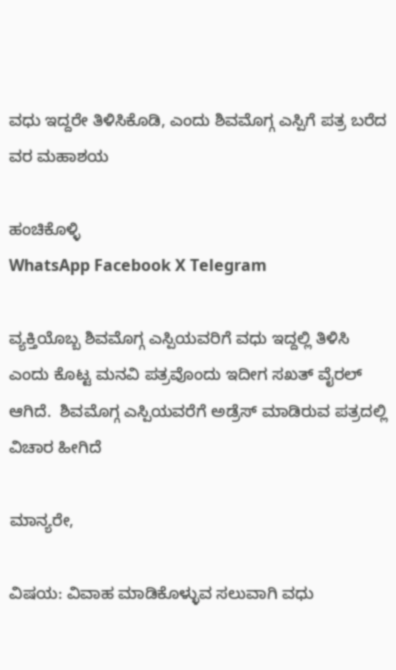ವಧು ಇದ್ದರೇ ತಿಳಿಸಿಕೊಡಿ, ಎಂದು ಶಿವಮೊಗ್ಗ ಎಸ್ಪಿಗೆ ಪತ್ರ ಬರೆದ ವರ ಮಹಾಶಯ

ಹಂಚಿಕೊಳ್ಳಿ
WhatsApp Facebook X Telegram

ವ್ಯಕ್ತಿಯೊಬ್ಬ ಶಿವಮೊಗ್ಗ ಎಸ್ಪಿಯವರಿಗೆ ವಧು ಇದ್ದಲ್ಲಿ ತಿಳಿಸಿ ಎಂದು ಕೊಟ್ಟ ಮನವಿ ಪತ್ರವೊಂದು ಇದೀಗ ಸಖತ್ ವೈರಲ್ ಆಗಿದೆ.  ಶಿವಮೊಗ್ಗ ಎಸ್ಪಿಯವರೆಗೆ ಅಡ್ರೆಸ್ ಮಾಡಿರುವ ಪತ್ರದಲ್ಲಿ ವಿಚಾರ ಹೀಗಿದೆ

ಮಾನ್ಯರೇ,

ವಿಷಯ: ವಿವಾಹ ಮಾಡಿಕೊಳ್ಳುವ ಸಲುವಾಗಿ ವಧು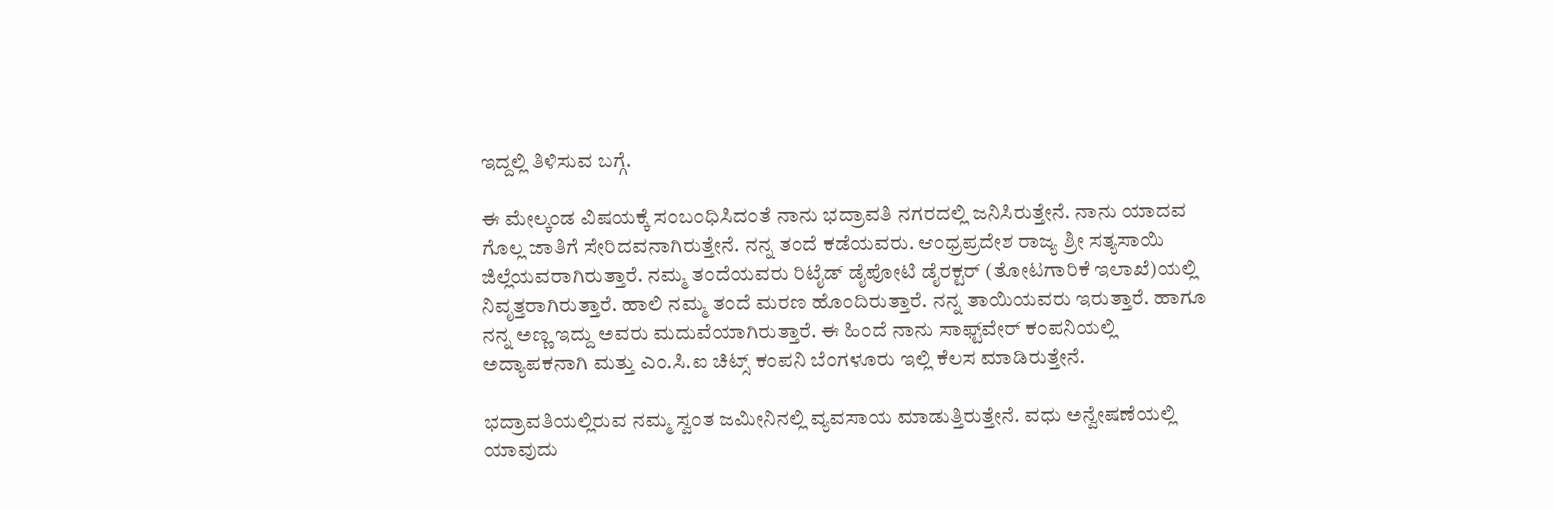ಇದ್ದಲ್ಲಿ ತಿಳಿಸುವ ಬಗ್ಗೆ.

ಈ ಮೇಲ್ಕಂಡ ವಿಷಯಕ್ಕೆ ಸಂಬಂಧಿಸಿದಂತೆ ನಾನು ಭದ್ರಾವತಿ ನಗರದಲ್ಲಿ ಜನಿಸಿರುತ್ತೇನೆ. ನಾನು ಯಾದವ ಗೊಲ್ಲ ಜಾತಿಗೆ ಸೇರಿದವನಾಗಿರುತ್ತೇನೆ. ನನ್ನ ತಂದೆ ಕಡೆಯವರು. ಆಂಧ್ರಪ್ರದೇಶ ರಾಜ್ಯ ಶ್ರೀ ಸತ್ಯಸಾಯಿ ಜಿಲ್ಲೆಯವರಾಗಿರುತ್ತಾರೆ. ನಮ್ಮ ತಂದೆಯವರು ರಿಟೈಡ್ ಡೈಪೋಟಿ ಡೈರಕ್ಟರ್ (ತೋಟಗಾರಿಕೆ ಇಲಾಖೆ)ಯಲ್ಲಿ ನಿವೃತ್ತರಾಗಿರುತ್ತಾರೆ. ಹಾಲಿ ನಮ್ಮ ತಂದೆ ಮರಣ ಹೊಂದಿರುತ್ತಾರೆ. ನನ್ನ ತಾಯಿಯವರು ಇರುತ್ತಾರೆ. ಹಾಗೂ ನನ್ನ ಅಣ್ಣ ಇದ್ದು ಅವರು ಮದುವೆಯಾಗಿರುತ್ತಾರೆ. ಈ ಹಿಂದೆ ನಾನು ಸಾಫ್ಟ್‌ವೇರ್ ಕಂಪನಿಯಲ್ಲಿ ಅದ್ಯಾಪಕನಾಗಿ ಮತ್ತು ಎಂ.ಸಿ.ಐ ಚಿಟ್ಸ್ ಕಂಪನಿ ಬೆಂಗಳೂರು ಇಲ್ಲಿ ಕೆಲಸ ಮಾಡಿರುತ್ತೇನೆ.

ಭದ್ರಾವತಿಯಲ್ಲಿರುವ ನಮ್ಮ ಸ್ವಂತ ಜಮೀನಿನಲ್ಲಿ ವ್ಯವಸಾಯ ಮಾಡುತ್ತಿರುತ್ತೇನೆ. ವಧು ಅನ್ವೇಷಣೆಯಲ್ಲಿ ಯಾವುದು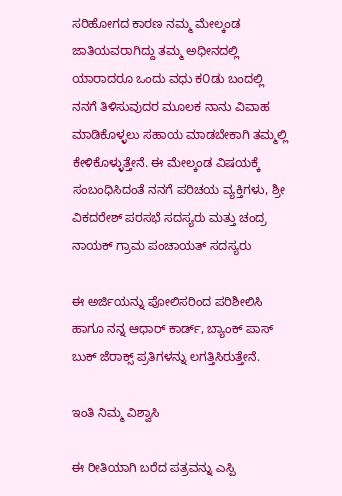ಸರಿಹೋಗದ ಕಾರಣ ನಮ್ಮ ಮೇಲ್ಕಂಡ ಜಾತಿಯವರಾಗಿದ್ದು ತಮ್ಮ ಅಧೀನದಲ್ಲಿ ಯಾರಾದರೂ ಒಂದು ವಧು ಕ೦ಡು ಬಂದಲ್ಲಿ ನನಗೆ ತಿಳಿಸುವುದರ ಮೂಲಕ ನಾನು ವಿವಾಹ ಮಾಡಿಕೊಳ್ಳಲು ಸಹಾಯ ಮಾಡಬೇಕಾಗಿ ತಮ್ಮಲ್ಲಿ ಕೇಳಿಕೊಳ್ಳುತ್ತೇನೆ. ಈ ಮೇಲ್ಕಂಡ ವಿಷಯಕ್ಕೆ ಸಂಬಂಧಿಸಿದಂತೆ ನನಗೆ ಪರಿಚಯ ವ್ಯಕ್ತಿಗಳು, ಶ್ರೀ ವಿಕದರೇಶ್ ಪರಸಭೆ ಸದಸ್ಯರು ಮತ್ತು ಚಂದ್ರ ನಾಯಕ್ ಗ್ರಾಮ ಪಂಚಾಯತ್ ಸದಸ್ಯರು

ಈ ಅರ್ಜಿಯನ್ನು ಪೋಲಿಸರಿಂದ ಪರಿಶೀಲಿಸಿ ಹಾಗೂ ನನ್ನ ಆಧಾರ್ ಕಾರ್ಡ್, ಬ್ಯಾಂಕ್‌ ಪಾಸ್‌ ಬುಕ್ ಜೆರಾಕ್ಸ್‌ ಪ್ರತಿಗಳನ್ನು ಲಗತ್ತಿಸಿರುತ್ತೇನೆ.

ಇಂತಿ ನಿಮ್ಮ ವಿಶ್ವಾಸಿ

ಈ ರೀತಿಯಾಗಿ ಬರೆದ ಪತ್ರವನ್ನು ಎಸ್ಪಿ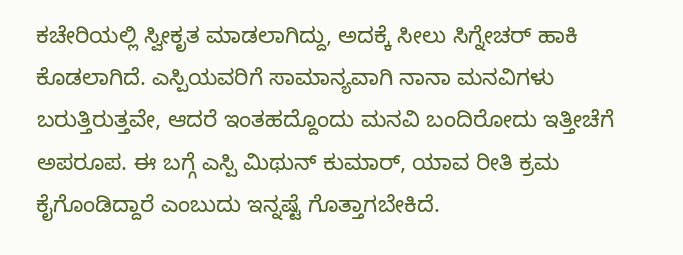ಕಚೇರಿಯಲ್ಲಿ ಸ್ವೀಕೃತ ಮಾಡಲಾಗಿದ್ದು, ಅದಕ್ಕೆ ಸೀಲು ಸಿಗ್ನೇಚರ್ ಹಾಕಿ ಕೊಡಲಾಗಿದೆ. ಎಸ್ಪಿಯವರಿಗೆ ಸಾಮಾನ್ಯವಾಗಿ ನಾನಾ ಮನವಿಗಳು ಬರುತ್ತಿರುತ್ತವೇ, ಆದರೆ ಇಂತಹದ್ದೊಂದು ಮನವಿ ಬಂದಿರೋದು ಇತ್ತೀಚೆಗೆ ಅಪರೂಪ. ಈ ಬಗ್ಗೆ ಎಸ್ಪಿ ಮಿಥುನ್ ಕುಮಾರ್, ಯಾವ ರೀತಿ ಕ್ರಮ ಕೈಗೊಂಡಿದ್ದಾರೆ ಎಂಬುದು ಇನ್ನಷ್ಟೆ ಗೊತ್ತಾಗಬೇಕಿದೆ.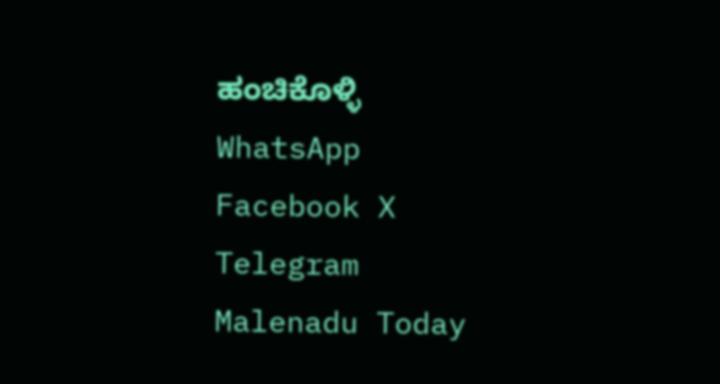ಹಂಚಿಕೊಳ್ಳಿ
WhatsApp Facebook X Telegram
Malenadu Today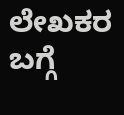ಲೇಖಕರ ಬಗ್ಗೆ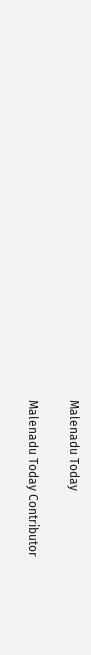Malenadu Today

Malenadu Today Contributor